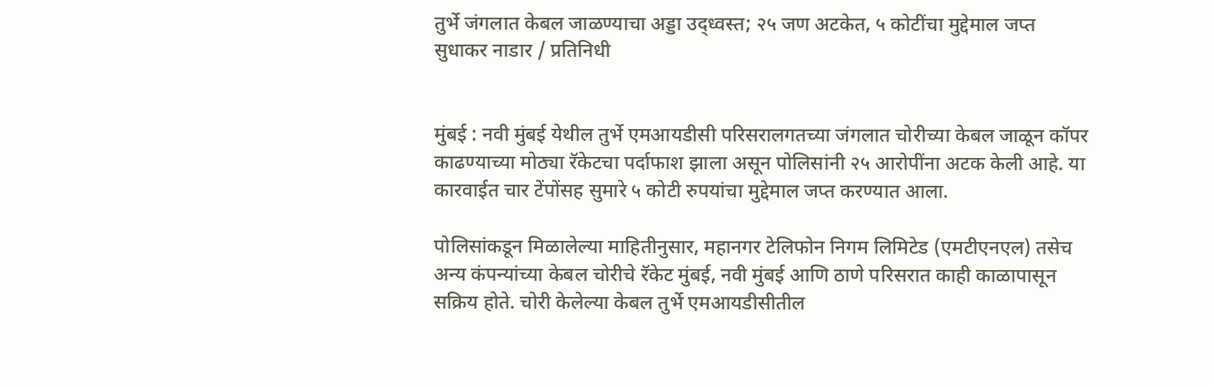तुर्भे जंगलात केबल जाळण्याचा अड्डा उद्ध्वस्त; २५ जण अटकेत, ५ कोटींचा मुद्देमाल जप्त
सुधाकर नाडार / प्रतिनिधी


मुंबई : नवी मुंबई येथील तुर्भे एमआयडीसी परिसरालगतच्या जंगलात चोरीच्या केबल जाळून कॉपर काढण्याच्या मोठ्या रॅकेटचा पर्दाफाश झाला असून पोलिसांनी २५ आरोपींना अटक केली आहे. या कारवाईत चार टेंपोंसह सुमारे ५ कोटी रुपयांचा मुद्देमाल जप्त करण्यात आला.

पोलिसांकडून मिळालेल्या माहितीनुसार, महानगर टेलिफोन निगम लिमिटेड (एमटीएनएल) तसेच अन्य कंपन्यांच्या केबल चोरीचे रॅकेट मुंबई, नवी मुंबई आणि ठाणे परिसरात काही काळापासून सक्रिय होते. चोरी केलेल्या केबल तुर्भे एमआयडीसीतील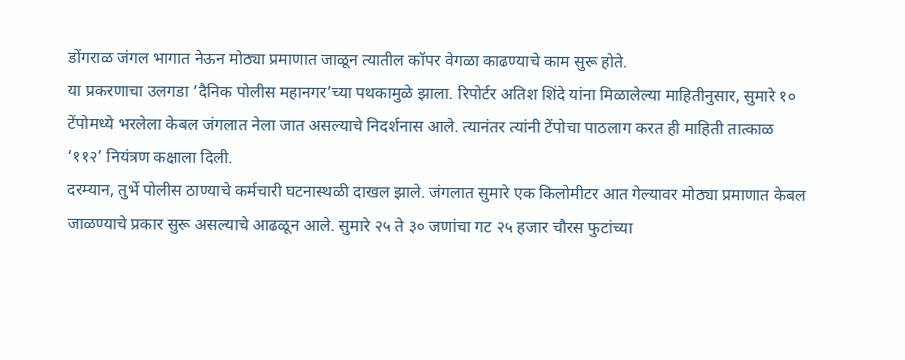डोंगराळ जंगल भागात नेऊन मोठ्या प्रमाणात जाळून त्यातील कॉपर वेगळा काढण्याचे काम सुरू होते.
या प्रकरणाचा उलगडा ‘दैनिक पोलीस महानगर’च्या पथकामुळे झाला. रिपोर्टर अतिश शिंदे यांना मिळालेल्या माहितीनुसार, सुमारे १० टेंपोमध्ये भरलेला केबल जंगलात नेला जात असल्याचे निदर्शनास आले. त्यानंतर त्यांनी टेंपोचा पाठलाग करत ही माहिती तात्काळ ‘११२’ नियंत्रण कक्षाला दिली.
दरम्यान, तुर्भे पोलीस ठाण्याचे कर्मचारी घटनास्थळी दाखल झाले. जंगलात सुमारे एक किलोमीटर आत गेल्यावर मोठ्या प्रमाणात केबल जाळण्याचे प्रकार सुरू असल्याचे आढळून आले. सुमारे २५ ते ३० जणांचा गट २५ हजार चौरस फुटांच्या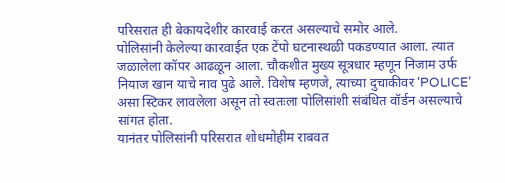परिसरात ही बेकायदेशीर कारवाई करत असल्याचे समोर आले.
पोलिसांनी केलेल्या कारवाईत एक टेंपो घटनास्थळी पकडण्यात आला. त्यात जळालेला कॉपर आढळून आला. चौकशीत मुख्य सूत्रधार म्हणून निजाम उर्फ नियाज खान याचे नाव पुढे आले. विशेष म्हणजे, त्याच्या दुचाकीवर ‘POLICE’ असा स्टिकर लावलेला असून तो स्वतःला पोलिसांशी संबंधित वॉर्डन असल्याचे सांगत होता.
यानंतर पोलिसांनी परिसरात शोधमोहीम राबवत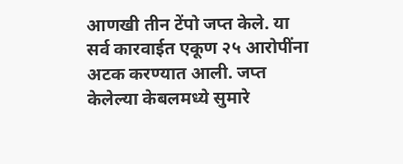आणखी तीन टेंपो जप्त केले. या सर्व कारवाईत एकूण २५ आरोपींना अटक करण्यात आली. जप्त केलेल्या केबलमध्ये सुमारे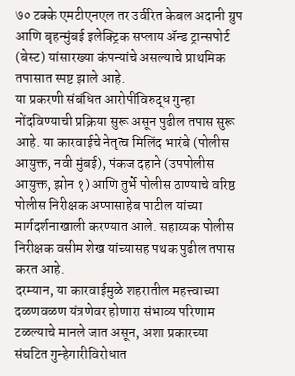७० टक्के एमटीएनएल तर उर्वरित केबल अदानी ग्रुप आणि बृहन्मुंबई इलेक्ट्रिक सप्लाय ॲन्ड ट्रान्सपोर्ट (बेस्ट) यांसारख्या कंपन्यांचे असल्याचे प्राथमिक तपासात स्पष्ट झाले आहे.
या प्रकरणी संबंधित आरोपींविरुद्ध गुन्हा नोंदविण्याची प्रक्रिया सुरू असून पुढील तपास सुरू आहे. या कारवाईचे नेतृत्व मिलिंद भारंबे (पोलीस आयुक्त, नवी मुंबई), पंकज दहाने (उपपोलीस आयुक्त, झोन १) आणि तुर्भे पोलीस ठाण्याचे वरिष्ठ पोलीस निरीक्षक अप्पासाहेब पाटील यांच्या मार्गदर्शनाखाली करण्यात आले. सहाय्यक पोलीस निरीक्षक वसीम शेख यांच्यासह पथक पुढील तपास करत आहे.
दरम्यान, या कारवाईमुळे शहरातील महत्त्वाच्या दळणवळण यंत्रणेवर होणारा संभाव्य परिणाम टळल्याचे मानले जात असून, अशा प्रकारच्या संघटित गुन्हेगारीविरोधात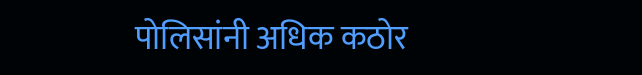पोलिसांनी अधिक कठोर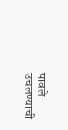पावले उचलण्याची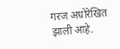गरज अधोरेखित झाली आहे.